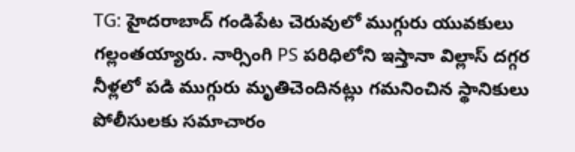TG: హైదరాబాద్ గండిపేట చెరువులో ముగ్గురు యువకులు గల్లంతయ్యారు. నార్సింగి PS పరిధిలోని ఇస్తానా విల్లాస్ దగ్గర నీళ్లలో పడి ముగ్గురు మృతిచెందినట్లు గమనించిన స్థానికులు పోలీసులకు సమాచారం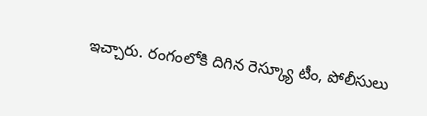ఇచ్చారు. రంగంలోకి దిగిన రెస్క్యూ టీం, పోలీసులు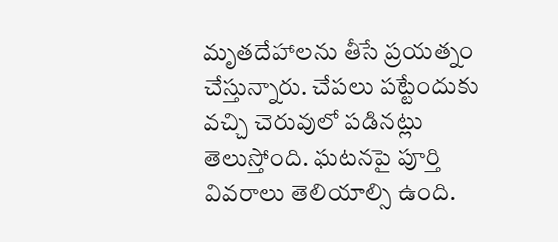మృతదేహాలను తీసే ప్రయత్నం చేస్తున్నారు. చేపలు పట్టేందుకు వచ్చి చెరువులో పడినట్లు తెలుస్తోంది. ఘటనపై పూర్తి వివరాలు తెలియాల్సి ఉంది.